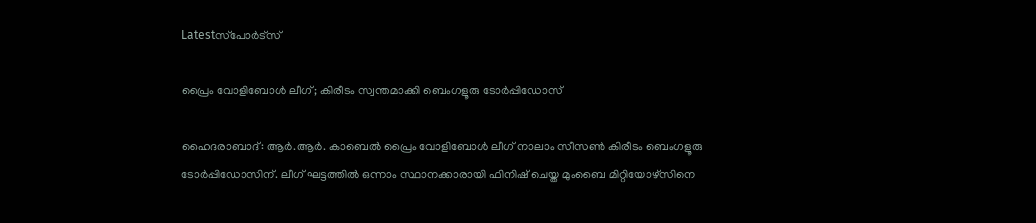Latestസ്‌പോര്‍ട്‌സ്‌

പ്രൈം വോളിബോൾ ലീഗ്; കിരീടം സ്വന്തമാക്കി ബെംഗളൂരു ടോർപ്പിഡോസ്

ഹൈദരാബാദ്: ആർ.ആർ. കാബെൽ പ്രൈം വോളിബോൾ ലീഗ് നാലാം സീസൺ കിരീടം ബെംഗളൂരു ടോർപ്പിഡോസിന്. ലീഗ് ഘട്ടത്തിൽ ഒന്നാം സ്ഥാനക്കാരായി ഫിനിഷ് ചെയ്ത മുംബൈ മിറ്റിയോഴ്‌സിനെ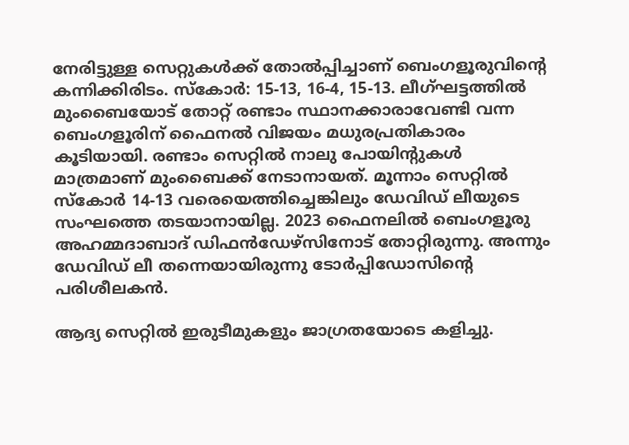നേരിട്ടുള്ള സെറ്റുകൾക്ക് തോൽപ്പിച്ചാണ് ബെംഗളൂരുവിന്റെ കന്നിക്കിരിടം. സ്‌കോർ: 15-13, 16-4, 15-13. ലീഗ്ഘട്ടത്തിൽ മുംബൈയോട് തോറ്റ് രണ്ടാം സ്ഥാനക്കാരാവേണ്ടി വന്ന ബെംഗളൂരിന് ഫൈനൽ വിജയം മധുരപ്രതികാരം കൂടിയായി. രണ്ടാം സെറ്റിൽ നാലു പോയിന്റുകൾ മാത്രമാണ് മുംബൈക്ക് നേടാനായത്. മൂന്നാം സെറ്റിൽ സ്‌കോർ 14-13 വരെയെത്തിച്ചെങ്കിലും ഡേവിഡ് ലീയുടെ സംഘത്തെ തടയാനായില്ല. 2023 ഫൈനലിൽ ബെംഗളൂരു അഹമ്മദാബാദ് ഡിഫൻഡേഴ്‌സിനോട് തോറ്റിരുന്നു. അന്നും ഡേവിഡ് ലീ തന്നെയായിരുന്നു ടോർപ്പിഡോസിന്റെ പരിശീലകൻ.

ആദ്യ സെറ്റിൽ ഇരുടീമുകളും ജാഗ്രതയോടെ കളിച്ചു.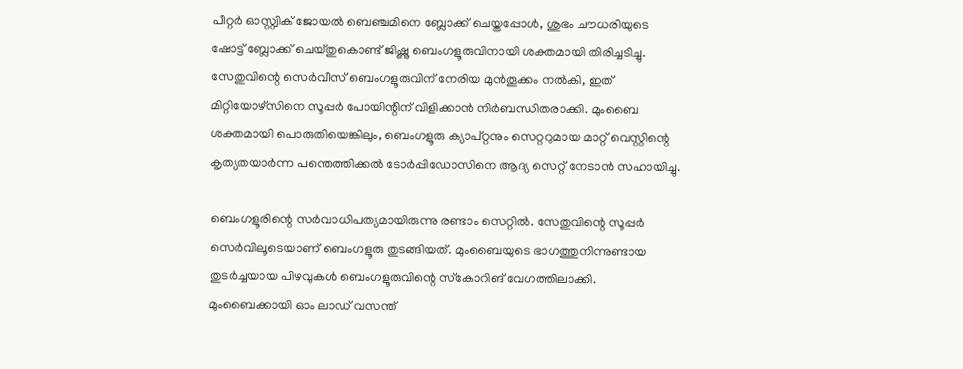പീറ്റർ ഓസ്റ്റ്വിക് ജോയൽ ബെഞ്ചമിനെ ബ്ലോക്ക് ചെയ്തപ്പോൾ, ശുഭം ചൗധരിയുടെ ഷോട്ട് ബ്ലോക്ക് ചെയ്തുകൊണ്ട് ജിഷ്ണു ബെംഗളൂരുവിനായി ശക്തമായി തിരിച്ചടിച്ചു. സേതുവിന്റെ സെർവീസ് ബെംഗളൂരുവിന് നേരിയ മുൻതൂക്കം നൽകി, ഇത് മിറ്റിയോഴ്‌സിനെ സൂപ്പർ പോയിന്റിന് വിളിക്കാൻ നിർബന്ധിതരാക്കി. മുംബൈ ശക്തമായി പൊരുതിയെങ്കിലും, ബെംഗളൂരു ക്യാപ്റ്റനും സെറ്ററുമായ മാറ്റ് വെസ്റ്റിന്റെ കൃത്യതയാർന്ന പന്തെത്തിക്കൽ ടോർപ്പിഡോസിനെ ആദ്യ സെറ്റ് നേടാൻ സഹായിച്ചു.

ബെംഗളൂരിന്റെ സർവാധിപത്യമായിരുന്നു രണ്ടാം സെറ്റിൽ. സേതുവിന്റെ സൂപ്പർ സെർവിലൂടെയാണ് ബെംഗളൂരു തുടങ്ങിയത്. മുംബൈയുടെ ഭാഗത്തുനിന്നുണ്ടായ തുടർച്ചയായ പിഴവുകൾ ബെംഗളൂരുവിന്റെ സ്‌കോറിങ് വേഗത്തിലാക്കി. മുംബൈക്കായി ഓം ലാഡ് വസന്ത്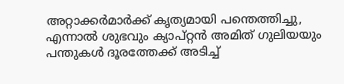അറ്റാക്കർമാർക്ക് കൃത്യമായി പന്തെത്തിച്ചു, എന്നാൽ ശുഭവും ക്യാപ്റ്റൻ അമിത് ഗുലിയയും പന്തുകൾ ദൂരത്തേക്ക് അടിച്ച്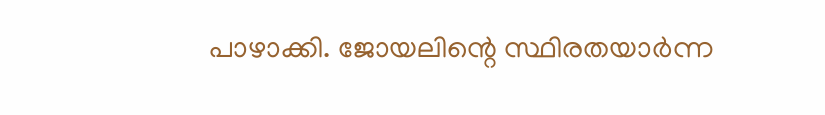പാഴാക്കി. ജോയലിന്റെ സ്ഥിരതയാർന്ന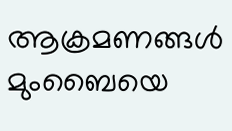ആക്രമണങ്ങൾ മുംബൈയെ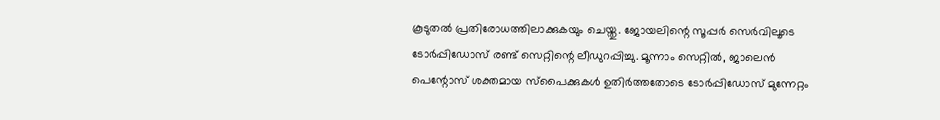കൂടുതൽ പ്രതിരോധത്തിലാക്കുകയും ചെയ്തു. ജോയലിന്റെ സൂപ്പർ സെർവിലൂടെ ടോർപ്പിഡോസ് രണ്ട് സെറ്റിന്റെ ലീഡുറപ്പിച്ചു. മൂന്നാം സെറ്റിൽ, ജാലെൻ പെന്റോസ് ശക്തമായ സ്‌പൈക്കുകൾ ഉതിർത്തതോടെ ടോർപ്പിഡോസ് മുന്നേറ്റം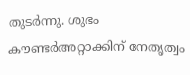തുടർന്നു. ശുഭം കൗണ്ടർഅറ്റാക്കിന് നേതൃത്വം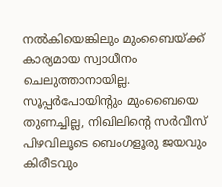നൽകിയെങ്കിലും മുംബൈയ്ക്ക് കാര്യമായ സ്വാധീനം ചെലുത്താനായില്ല. സൂപ്പർപോയിന്റും മുംബൈയെ തുണച്ചില്ല, നിഖിലിന്റെ സർവീസ് പിഴവിലൂടെ ബെംഗളൂരു ജയവും കിരീടവും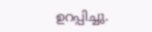ഉറപ്പിച്ചു.